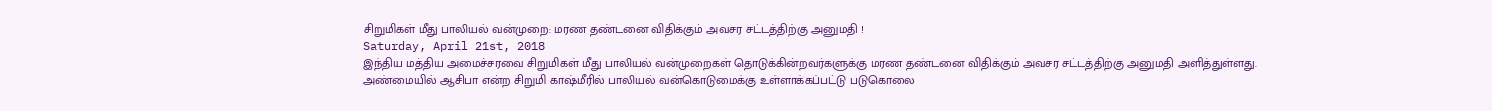சிறுமிகள் மீது பாலியல் வன்முறை: மரண தண்டனை விதிக்கும் அவசர சட்டத்திற்கு அனுமதி !
Saturday, April 21st, 2018
இந்திய மத்திய அமைச்சரவை சிறுமிகள் மீது பாலியல் வன்முறைகள் தொடுக்கின்றவர்களுக்கு மரண தண்டனை விதிக்கும் அவசர சட்டத்திற்கு அனுமதி அளித்துள்ளது.
அண்மையில் ஆசிபா என்ற சிறுமி காஷ்மீரில் பாலியல் வன்கொடுமைக்கு உள்ளாக்கப்பட்டு படுகொலை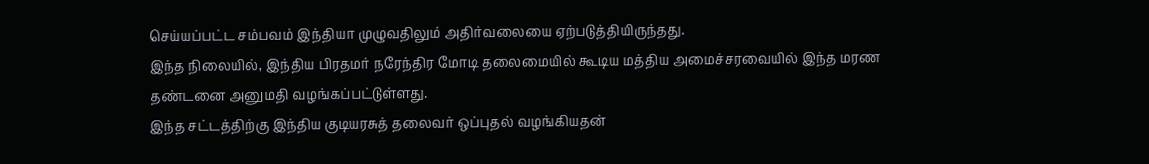செய்யப்பட்ட சம்பவம் இந்தியா முழுவதிலும் அதிர்வலையை ஏற்படுத்தியிருந்தது.
இந்த நிலையில், இந்திய பிரதமர் நரேந்திர மோடி தலைமையில் கூடிய மத்திய அமைச்சரவையில் இந்த மரண தண்டனை அனுமதி வழங்கப்பட்டுள்ளது.
இந்த சட்டத்திற்கு இந்திய குடியரசுத் தலைவர் ஒப்புதல் வழங்கியதன்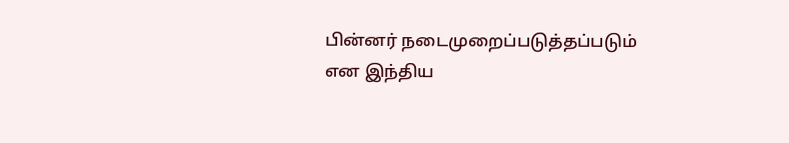பின்னர் நடைமுறைப்படுத்தப்படும் என இந்திய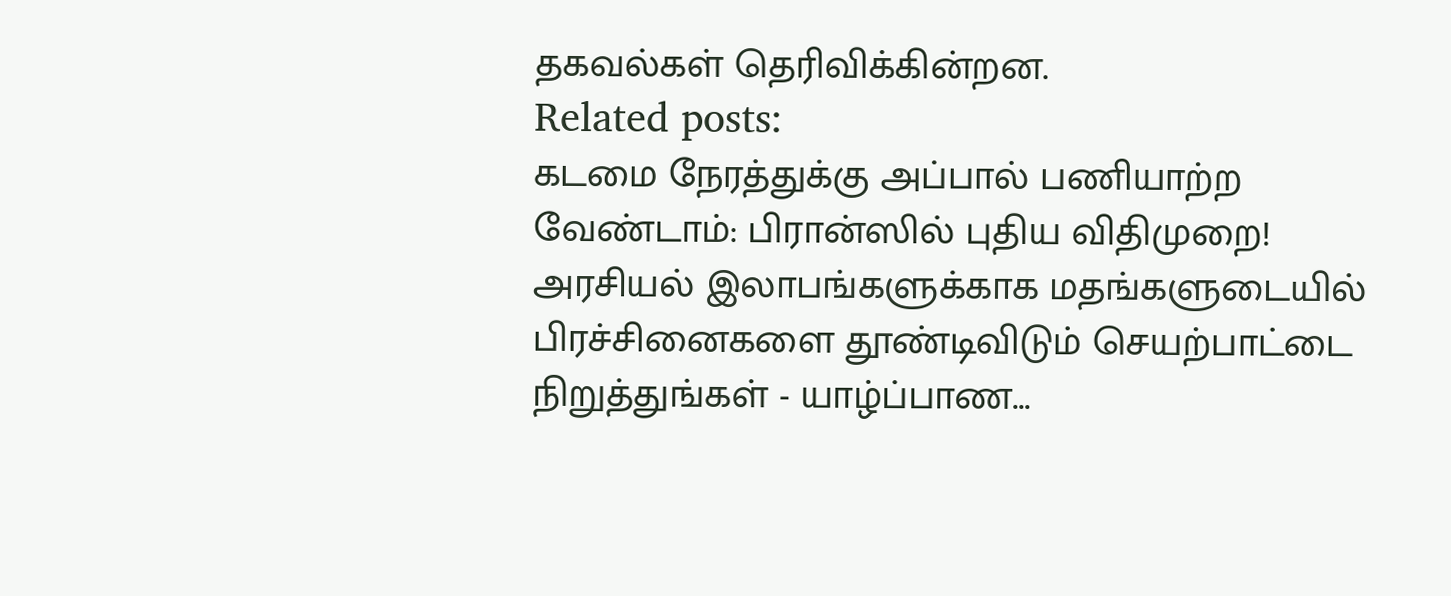தகவல்கள் தெரிவிக்கின்றன.
Related posts:
கடமை நேரத்துக்கு அப்பால் பணியாற்ற வேண்டாம்: பிரான்ஸில் புதிய விதிமுறை!
அரசியல் இலாபங்களுக்காக மதங்களுடையில் பிரச்சினைகளை தூண்டிவிடும் செயற்பாட்டை நிறுத்துங்கள் - யாழ்ப்பாண...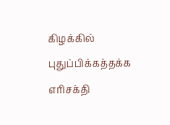கிழக்கில் புதுப்பிக்கத்தக்க எரிசக்தி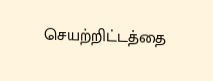செயற்றிட்டத்தை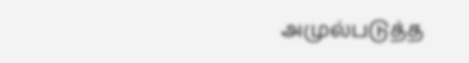அமுல்படுத்த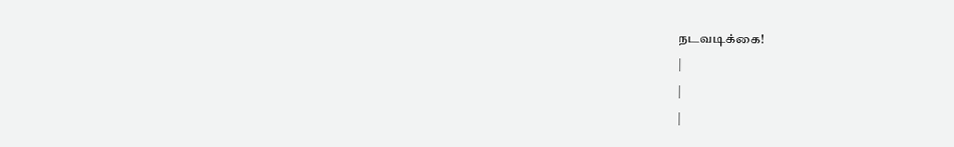நடவடிக்கை!
|
|
|